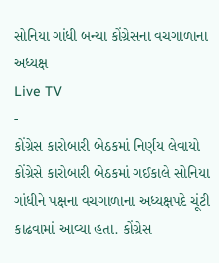સોનિયા ગાંધી બન્યા કોંગ્રેસના વચગાળાના અધ્યક્ષ
Live TV
-
કોંગ્રેસ કારોબારી બેઠકમાં નિર્ણય લેવાયો
કોંગ્રેસે કારોબારી બેઠકમાં ગઈકાલે સોનિયા ગાંધીને પક્ષના વચગાળાના અધ્યક્ષપદે ચૂંટી કાઢવામાં આવ્યા હતા. કોંગ્રેસ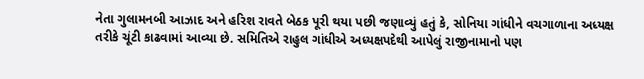નેતા ગુલામનબી આઝાદ અને હરિશ રાવતે બેઠક પૂરી થયા પછી જણાવ્યું હતું કે, સોનિયા ગાંધીને વચગાળાના અધ્યક્ષ તરીકે ચૂંટી કાઢવામાં આવ્યા છે. સમિતિએ રાહુલ ગાંધીએ અધ્યક્ષપદેથી આપેલું રાજીનામાનો પણ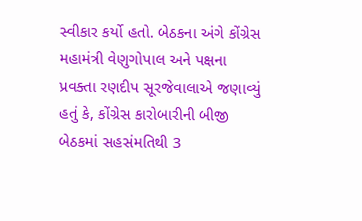સ્વીકાર કર્યો હતો. બેઠકના અંગે કોંગ્રેસ મહામંત્રી વેણુગોપાલ અને પક્ષના પ્રવક્તા રણદીપ સૂરજેવાલાએ જણાવ્યું હતું કે, કોંગ્રેસ કારોબારીની બીજી બેઠકમાં સહસંમતિથી 3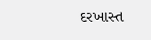દરખાસ્ત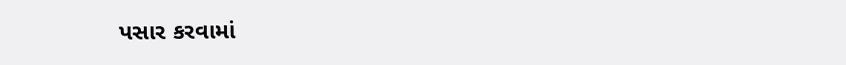પસાર કરવામાં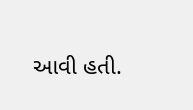આવી હતી.